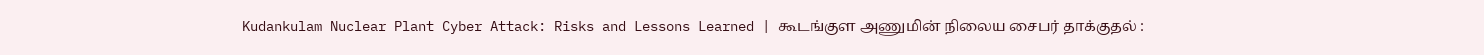Kudankulam Nuclear Plant Cyber Attack: Risks and Lessons Learned | கூடங்குள அணுமின் நிலைய சைபர் தாக்குதல் :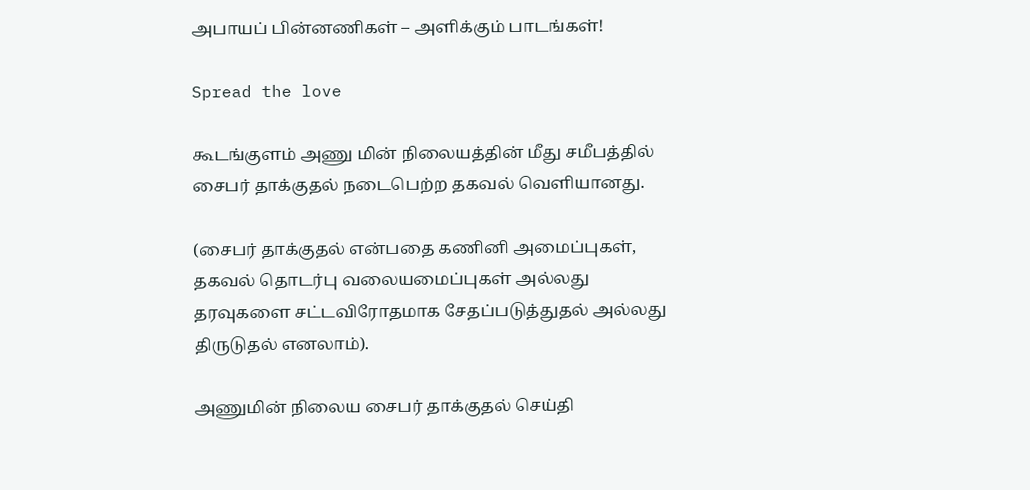அபாயப் பின்னணிகள் – அளிக்கும் பாடங்கள்!

Spread the love

கூடங்குளம் அணு மின் நிலையத்தின் மீது சமீபத்தில் சைபர் தாக்குதல் நடைபெற்ற தகவல் வெளியானது.

(சைபர் தாக்குதல் என்பதை கணினி அமைப்புகள், தகவல் தொடர்பு வலையமைப்புகள் அல்லது தரவுகளை சட்டவிரோதமாக சேதப்படுத்துதல் அல்லது திருடுதல் எனலாம்).

அணுமின் நிலைய சைபர் தாக்குதல் செய்தி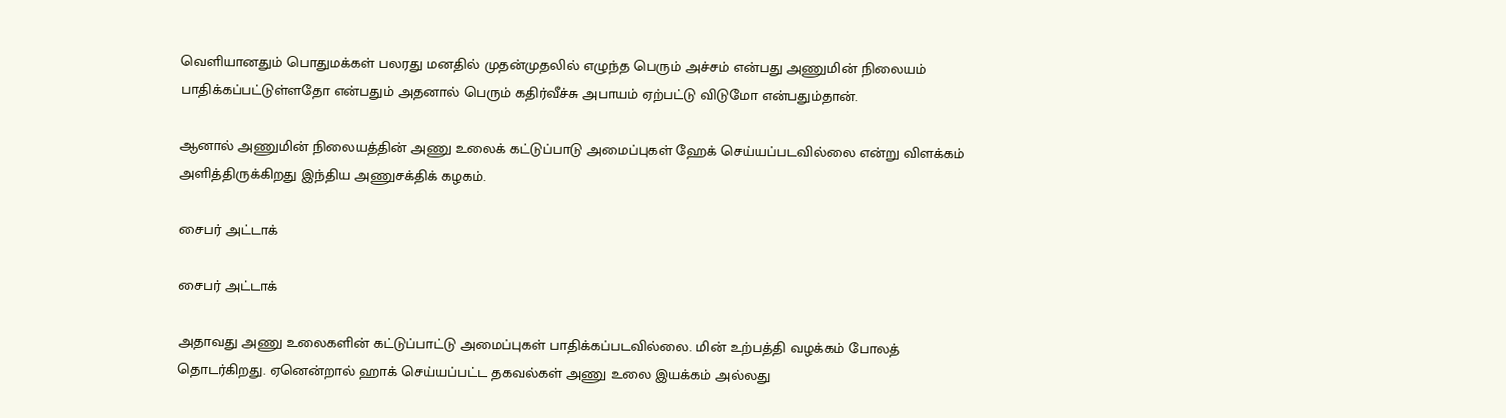வெளியானதும் பொதுமக்கள் பலரது மனதில் முதன்முதலில் எழுந்த பெரும் அச்சம் என்பது அணுமின் நிலையம் பாதிக்கப்பட்டுள்ளதோ என்பதும் அதனால் பெரும் கதிர்வீச்சு அபாயம் ஏற்பட்டு விடுமோ என்பதும்தான்.

ஆனால் அணுமின் நிலையத்தின் அணு உலைக் கட்டுப்பாடு அமைப்புகள் ஹேக் செய்யப்படவில்லை என்று விளக்கம் அளித்திருக்கிறது இந்திய அணுசக்திக் கழகம்.

சைபர் அட்டாக்

சைபர் அட்டாக்

அதாவது அணு உலைகளின் கட்டுப்பாட்டு அமைப்புகள் பாதிக்கப்படவில்லை. மின் உற்பத்தி வழக்கம் போலத் தொடர்கிறது. ஏனென்றால் ஹாக் செய்யப்பட்ட தகவல்கள் அணு உலை இயக்கம் அல்லது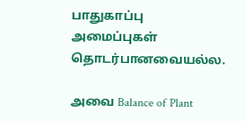பாதுகாப்பு அமைப்புகள் தொடர்பானவையல்ல.

அவை Balance of Plant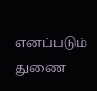எனப்படும் துணை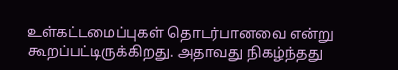உள்கட்டமைப்புகள் தொடர்பானவை என்று கூறப்பட்டிருக்கிறது. அதாவது நிகழ்ந்தது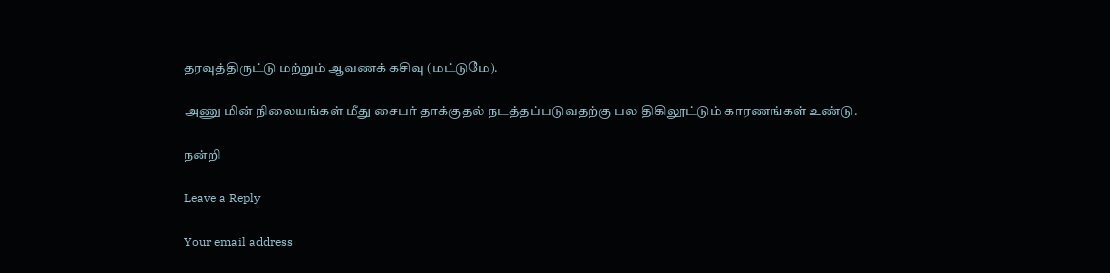தரவுத்திருட்டு மற்றும் ஆவணக் கசிவு (மட்டுமே).

அணு மின் நிலையங்கள் மீது சைபர் தாக்குதல் நடத்தப்படுவதற்கு பல திகிலூட்டும் காரணங்கள் உண்டு.

நன்றி

Leave a Reply

Your email address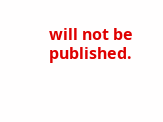will not be published.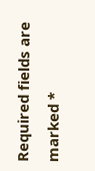Required fields are marked *